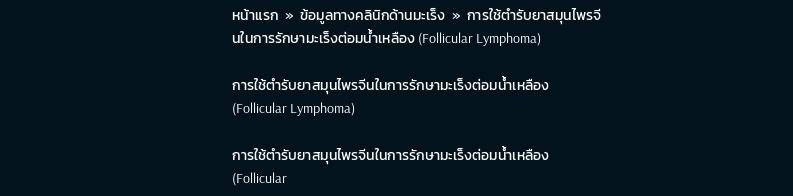หน้าแรก  »  ข้อมูลทางคลินิกด้านมะเร็ง  »  การใช้ตำรับยาสมุนไพรจีนในการรักษามะเร็งต่อมน้ำเหลือง (Follicular Lymphoma)

การใช้ตำรับยาสมุนไพรจีนในการรักษามะเร็งต่อมน้ำเหลือง (Follicular Lymphoma)

การใช้ตำรับยาสมุนไพรจีนในการรักษามะเร็งต่อมน้ำเหลือง (Follicular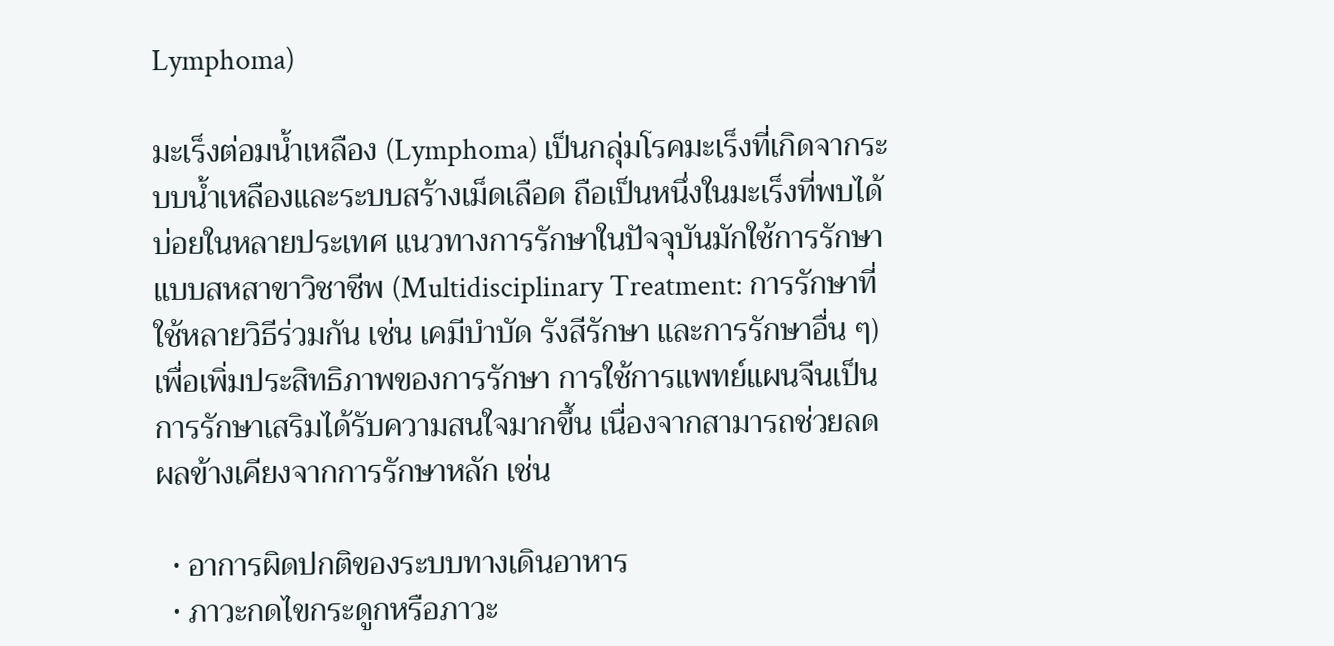Lymphoma)

มะเร็งต่อมน้ำเหลือง (Lymphoma) เป็นกลุ่มโรคมะเร็งที่เกิดจากระบบน้ำเหลืองและระบบสร้างเม็ดเลือด ถือเป็นหนึ่งในมะเร็งที่พบได้บ่อยในหลายประเทศ แนวทางการรักษาในปัจจุบันมักใช้การรักษาแบบสหสาขาวิชาชีพ (Multidisciplinary Treatment: การรักษาที่ใช้หลายวิธีร่วมกัน เช่น เคมีบำบัด รังสีรักษา และการรักษาอื่น ๆ) เพื่อเพิ่มประสิทธิภาพของการรักษา การใช้การแพทย์แผนจีนเป็นการรักษาเสริมได้รับความสนใจมากขึ้น เนื่องจากสามารถช่วยลดผลข้างเคียงจากการรักษาหลัก เช่น

  • อาการผิดปกติของระบบทางเดินอาหาร
  • ภาวะกดไขกระดูกหรือภาวะ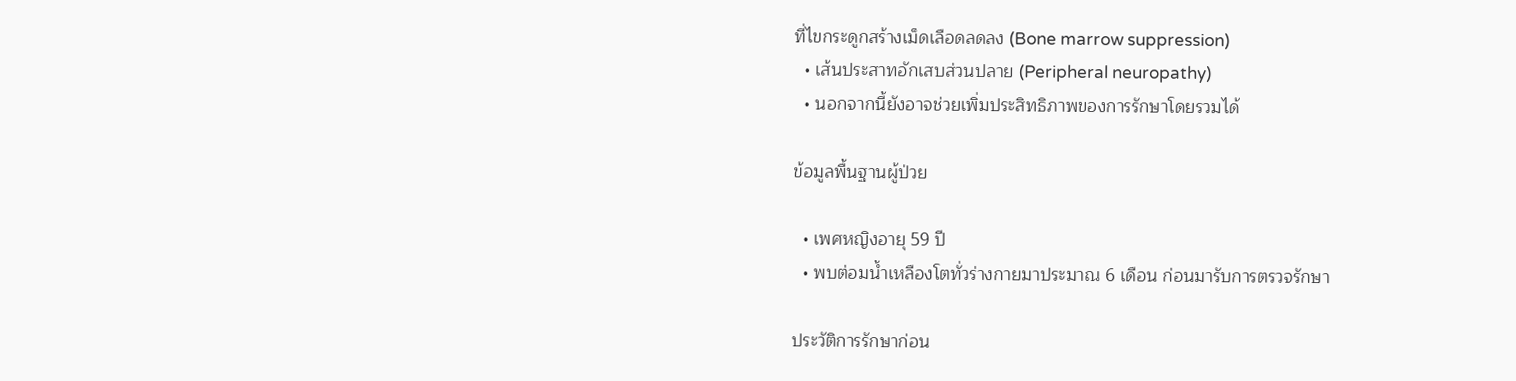ที่ไขกระดูกสร้างเม็ดเลือดลดลง (Bone marrow suppression)
  • เส้นประสาทอักเสบส่วนปลาย (Peripheral neuropathy)
  • นอกจากนี้ยังอาจช่วยเพิ่มประสิทธิภาพของการรักษาโดยรวมได้

ข้อมูลพื้นฐานผู้ป่วย

  • เพศหญิงอายุ 59 ปี
  • พบต่อมน้ำเหลืองโตทั่วร่างกายมาประมาณ 6 เดือน ก่อนมารับการตรวจรักษา

ประวัติการรักษาก่อน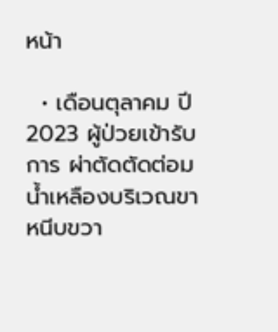หน้า

  • เดือนตุลาคม ปี 2023 ผู้ป่วยเข้ารับการ ผ่าตัดตัดต่อมน้ำเหลืองบริเวณขาหนีบขวา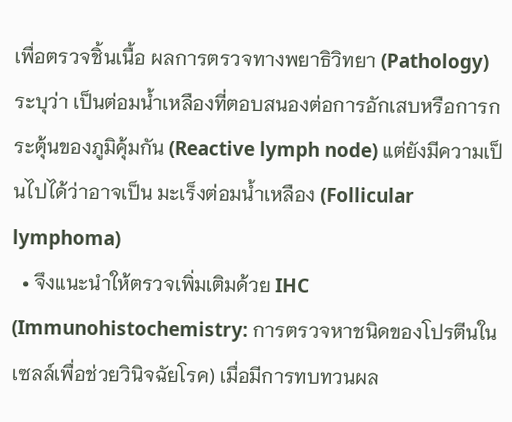เพื่อตรวจชิ้นเนื้อ ผลการตรวจทางพยาธิวิทยา (Pathology) ระบุว่า เป็นต่อมน้ำเหลืองที่ตอบสนองต่อการอักเสบหรือการกระตุ้นของภูมิคุ้มกัน (Reactive lymph node) แต่ยังมีความเป็นไปได้ว่าอาจเป็น มะเร็งต่อมน้ำเหลือง (Follicular lymphoma)
  • จึงแนะนำให้ตรวจเพิ่มเติมด้วย IHC (Immunohistochemistry: การตรวจหาชนิดของโปรตีนในเซลล์เพื่อช่วยวินิจฉัยโรค) เมื่อมีการทบทวนผล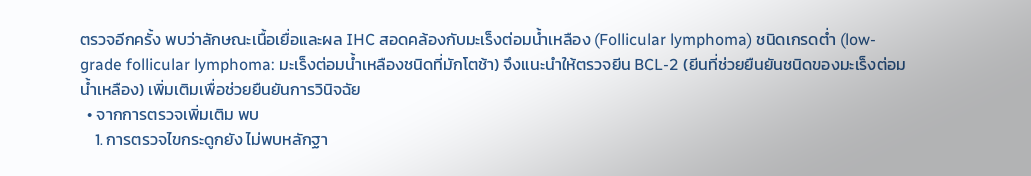ตรวจอีกครั้ง พบว่าลักษณะเนื้อเยื่อและผล IHC สอดคล้องกับมะเร็งต่อมน้ำเหลือง (Follicular lymphoma) ชนิดเกรดต่ำ (low-grade follicular lymphoma: มะเร็งต่อมน้ำเหลืองชนิดที่มักโตช้า) จึงแนะนำให้ตรวจยีน BCL-2 (ยีนที่ช่วยยืนยันชนิดของมะเร็งต่อมน้ำเหลือง) เพิ่มเติมเพื่อช่วยยืนยันการวินิจฉัย
  • จากการตรวจเพิ่มเติม พบ
    1. การตรวจไขกระดูกยัง ไม่พบหลักฐา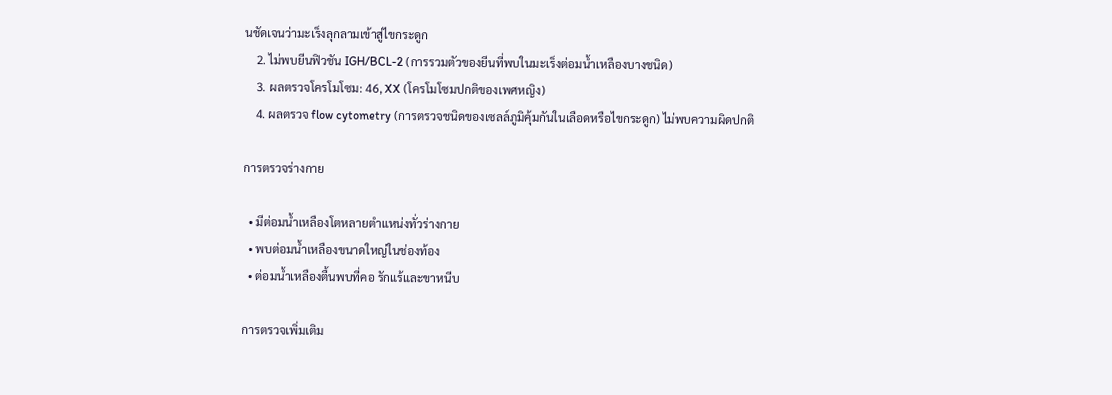นชัดเจนว่ามะเร็งลุกลามเข้าสู่ไขกระดูก
    2. ไม่พบยีนฟิวชัน IGH/BCL-2 (การรวมตัวของยีนที่พบในมะเร็งต่อมน้ำเหลืองบางชนิด)
    3. ผลตรวจโครโมโซม: 46, XX (โครโมโซมปกติของเพศหญิง)
    4. ผลตรวจ flow cytometry (การตรวจชนิดของเซลล์ภูมิคุ้มกันในเลือดหรือไขกระดูก) ไม่พบความผิดปกติ

การตรวจร่างกาย

  • มีต่อมน้ำเหลืองโตหลายตำแหน่งทั่วร่างกาย
  • พบต่อมน้ำเหลืองขนาดใหญ่ในช่องท้อง
  • ต่อมน้ำเหลืองตื้นพบที่คอ รักแร้และขาหนีบ

การตรวจเพิ่มเติม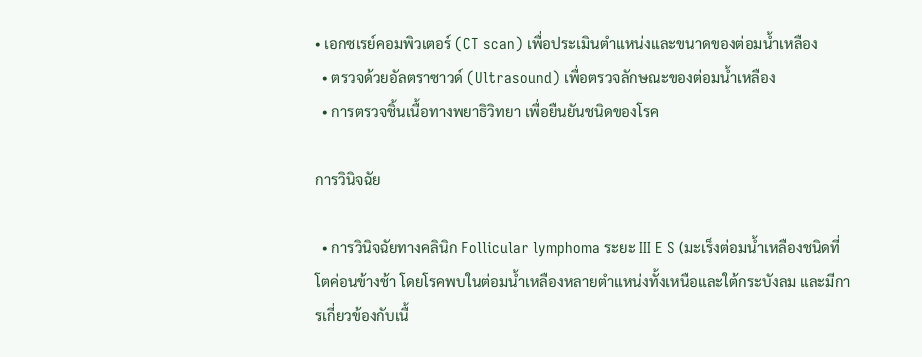• เอกซเรย์คอมพิวเตอร์ (CT scan) เพื่อประเมินตำแหน่งและขนาดของต่อมน้ำเหลือง
  • ตรวจด้วยอัลตราซาวด์ (Ultrasound) เพื่อตรวจลักษณะของต่อมน้ำเหลือง
  • การตรวจชิ้นเนื้อทางพยาธิวิทยา เพื่อยืนยันชนิดของโรค

การวินิจฉัย

  • การวินิจฉัยทางคลินิก Follicular lymphoma ระยะ III E S (มะเร็งต่อมน้ำเหลืองชนิดที่โตค่อนข้างช้า โดยโรคพบในต่อมน้ำเหลืองหลายตำแหน่งทั้งเหนือและใต้กระบังลม และมีการเกี่ยวข้องกับเนื้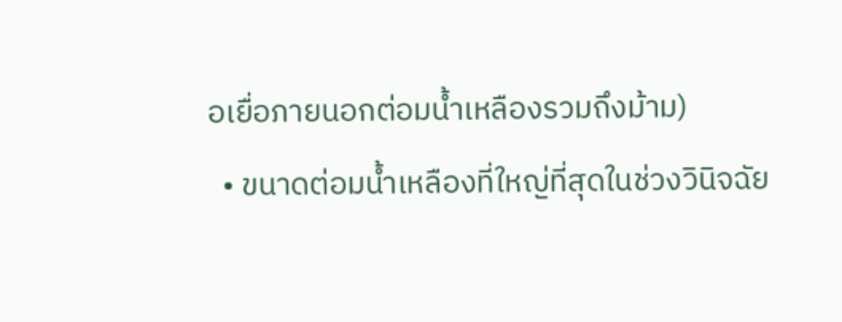อเยื่อภายนอกต่อมน้ำเหลืองรวมถึงม้าม)
  • ขนาดต่อมน้ำเหลืองที่ใหญ่ที่สุดในช่วงวินิจฉัย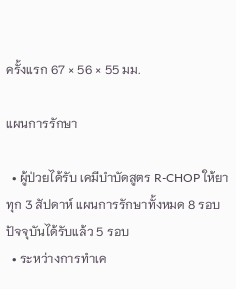ครั้งแรก 67 × 56 × 55 มม.

แผนการรักษา

  • ผู้ป่วยได้รับ เคมีบำบัดสูตร R-CHOP ให้ยา ทุก 3 สัปดาห์ แผนการรักษาทั้งหมด 8 รอบ ปัจจุบันได้รับแล้ว 5 รอบ
  • ระหว่างการทำเค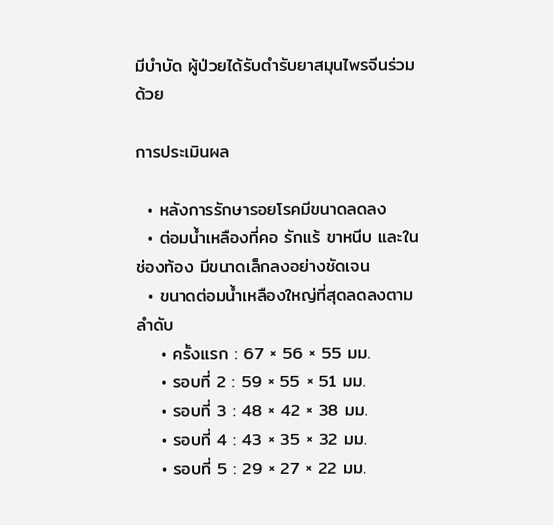มีบำบัด ผู้ป่วยได้รับตำรับยาสมุนไพรจีนร่วมด้วย

การประเมินผล

  • หลังการรักษารอยโรคมีขนาดลดลง
  • ต่อมน้ำเหลืองที่คอ รักแร้ ขาหนีบ และในช่องท้อง มีขนาดเล็กลงอย่างชัดเจน
  • ขนาดต่อมน้ำเหลืองใหญ่ที่สุดลดลงตามลำดับ
    • ครั้งแรก : 67 × 56 × 55 มม.
    • รอบที่ 2 : 59 × 55 × 51 มม.
    • รอบที่ 3 : 48 × 42 × 38 มม.
    • รอบที่ 4 : 43 × 35 × 32 มม.
    • รอบที่ 5 : 29 × 27 × 22 มม.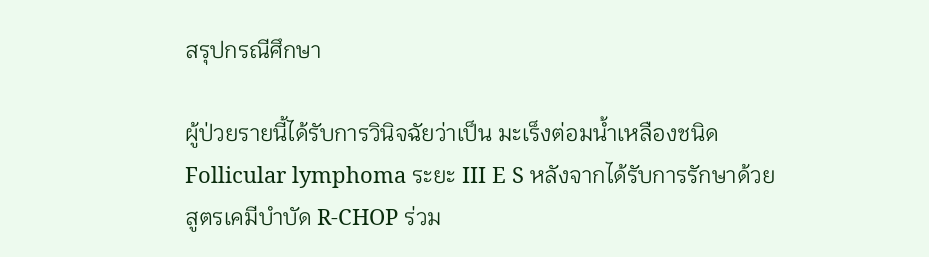สรุปกรณีศึกษา

ผู้ป่วยรายนี้ได้รับการวินิจฉัยว่าเป็น มะเร็งต่อมน้ำเหลืองชนิด Follicular lymphoma ระยะ III E S หลังจากได้รับการรักษาด้วย สูตรเคมีบำบัด R-CHOP ร่วม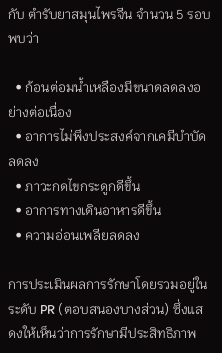กับ ตำรับยาสมุนไพรจีน จำนวน 5 รอบ พบว่า

  • ก้อนต่อมน้ำเหลืองมีขนาดลดลงอย่างต่อเนื่อง
  • อาการไม่พึงประสงค์จากเคมีบำบัดลดลง
  • ภาวะกดไขกระดูกดีขึ้น
  • อาการทางเดินอาหารดีขึ้น
  • ความอ่อนเพลียลดลง

การประเมินผลการรักษาโดยรวมอยู่ในระดับ PR (ตอบสนองบางส่วน) ซึ่งแสดงให้เห็นว่าการรักษามีประสิทธิภาพ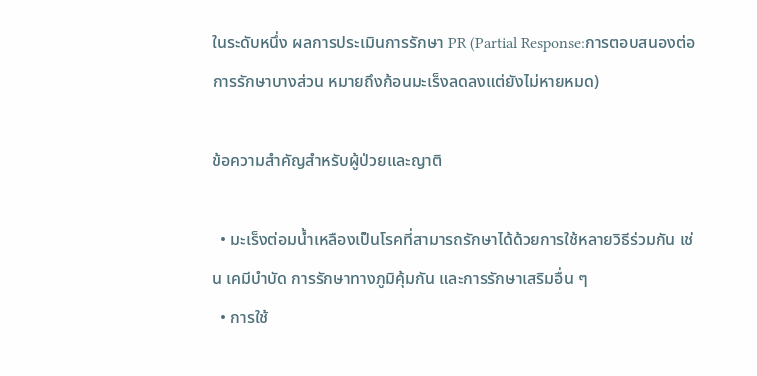ในระดับหนึ่ง ผลการประเมินการรักษา PR (Partial Response:การตอบสนองต่อการรักษาบางส่วน หมายถึงก้อนมะเร็งลดลงแต่ยังไม่หายหมด)

ข้อความสำคัญสำหรับผู้ป่วยและญาติ

  • มะเร็งต่อมน้ำเหลืองเป็นโรคที่สามารถรักษาได้ด้วยการใช้หลายวิธีร่วมกัน เช่น เคมีบำบัด การรักษาทางภูมิคุ้มกัน และการรักษาเสริมอื่น ๆ
  • การใช้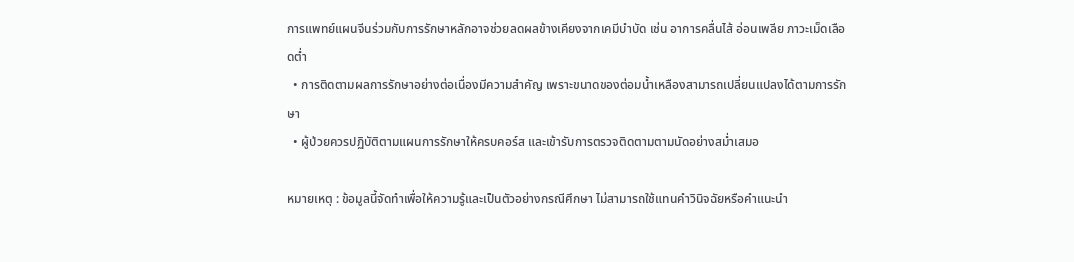การแพทย์แผนจีนร่วมกับการรักษาหลักอาจช่วยลดผลข้างเคียงจากเคมีบำบัด เช่น อาการคลื่นไส้ อ่อนเพลีย ภาวะเม็ดเลือดต่ำ
  • การติดตามผลการรักษาอย่างต่อเนื่องมีความสำคัญ เพราะขนาดของต่อมน้ำเหลืองสามารถเปลี่ยนแปลงได้ตามการรักษา
  • ผู้ป่วยควรปฏิบัติตามแผนการรักษาให้ครบคอร์ส และเข้ารับการตรวจติดตามตามนัดอย่างสม่ำเสมอ

หมายเหตุ : ข้อมูลนี้จัดทำเพื่อให้ความรู้และเป็นตัวอย่างกรณีศึกษา ไม่สามารถใช้แทนคำวินิจฉัยหรือคำแนะนำ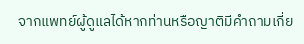จากแพทย์ผู้ดูแลได้หากท่านหรือญาติมีคำถามเกี่ย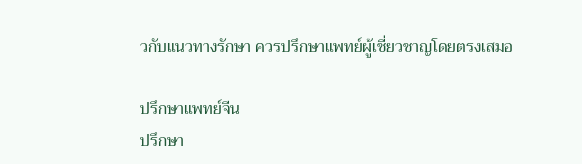วกับแนวทางรักษา ควรปรึกษาแพทย์ผู้เชี่ยวชาญโดยตรงเสมอ

ปรึกษาแพทย์จีน
ปรึกษา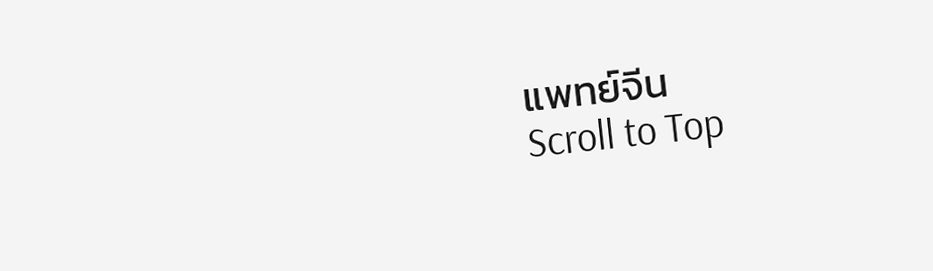แพทย์จีน
Scroll to Top